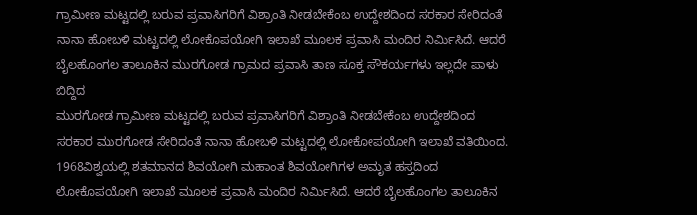ಗ್ರಾಮೀಣ ಮಟ್ಟದಲ್ಲಿ ಬರುವ ಪ್ರವಾಸಿಗರಿಗೆ ವಿಶ್ರಾಂತಿ ನೀಡಬೇಕೆಂಬ ಉದ್ದೇಶದಿಂದ ಸರಕಾರ ಸೇರಿದಂತೆ ನಾನಾ ಹೋಬಳಿ ಮಟ್ಟದಲ್ಲಿ ಲೋಕೊಪಯೋಗಿ ಇಲಾಖೆ ಮೂಲಕ ಪ್ರವಾಸಿ ಮಂದಿರ ನಿರ್ಮಿಸಿದೆ. ಆದರೆ ಬೈಲಹೊಂಗಲ ತಾಲೂಕಿನ ಮುರಗೋಡ ಗ್ರಾಮದ ಪ್ರವಾಸಿ ತಾಣ ಸೂಕ್ತ ಸೌಕರ್ಯಗಳು ಇಲ್ಲದೇ ಪಾಳು ಬಿದ್ದಿದ
ಮುರಗೋಡ ಗ್ರಾಮೀಣ ಮಟ್ಟದಲ್ಲಿ ಬರುವ ಪ್ರವಾಸಿಗರಿಗೆ ವಿಶ್ರಾಂತಿ ನೀಡಬೇಕೆಂಬ ಉದ್ದೇಶದಿಂದ ಸರಕಾರ ಮುರಗೋಡ ಸೇರಿದಂತೆ ನಾನಾ ಹೋಬಳಿ ಮಟ್ಟದಲ್ಲಿ ಲೋಕೋಪಯೋಗಿ ಇಲಾಖೆ ವತಿಯಿಂದ. 1968ವಿಶ್ವಯಲ್ಲಿ ಶತಮಾನದ ಶಿವಯೋಗಿ ಮಹಾಂತ ಶಿವಯೋಗಿಗಳ ಅಮೃತ ಹಸ್ತದಿಂದ ಲೋಕೊಪಯೋಗಿ ಇಲಾಖೆ ಮೂಲಕ ಪ್ರವಾಸಿ ಮಂದಿರ ನಿರ್ಮಿಸಿದೆ. ಆದರೆ ಬೈಲಹೊಂಗಲ ತಾಲೂಕಿನ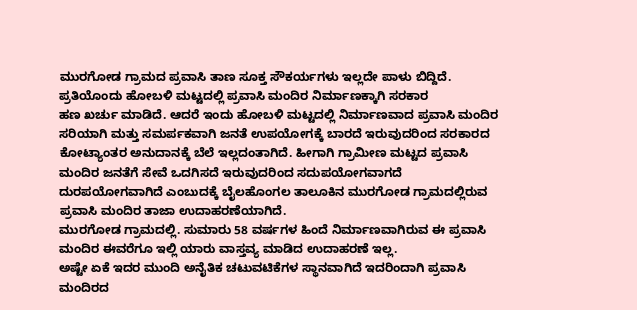ಮುರಗೋಡ ಗ್ರಾಮದ ಪ್ರವಾಸಿ ತಾಣ ಸೂಕ್ತ ಸೌಕರ್ಯಗಳು ಇಲ್ಲದೇ ಪಾಳು ಬಿದ್ದಿದೆ.
ಪ್ರತಿಯೊಂದು ಹೋಬಳಿ ಮಟ್ಟದಲ್ಲಿ ಪ್ರವಾಸಿ ಮಂದಿರ ನಿರ್ಮಾಣಕ್ಕಾಗಿ ಸರಕಾರ
ಹಣ ಖರ್ಚು ಮಾಡಿದೆ. ಆದರೆ ಇಂದು ಹೋಬಳಿ ಮಟ್ಟದಲ್ಲಿ ನಿರ್ಮಾಣವಾದ ಪ್ರವಾಸಿ ಮಂದಿರ ಸರಿಯಾಗಿ ಮತ್ತು ಸಮರ್ಪಕವಾಗಿ ಜನತೆ ಉಪಯೋಗಕ್ಕೆ ಬಾರದೆ ಇರುವುದರಿಂದ ಸರಕಾರದ ಕೋಟ್ಯಾಂತರ ಅನುದಾನಕ್ಕೆ ಬೆಲೆ ಇಲ್ಲದಂತಾಗಿದೆ. ಹೀಗಾಗಿ ಗ್ರಾಮೀಣ ಮಟ್ಟದ ಪ್ರವಾಸಿ ಮಂದಿರ ಜನತೆಗೆ ಸೇವೆ ಒದಗಿಸದೆ ಇರುವುದರಿಂದ ಸದುಪಯೋಗವಾಗದೆ ದುರಪಯೋಗವಾಗಿದೆ ಎಂಬುದಕ್ಕೆ ಬೈಲಹೊಂಗಲ ತಾಲೂಕಿನ ಮುರಗೋಡ ಗ್ರಾಮದಲ್ಲಿರುವ ಪ್ರವಾಸಿ ಮಂದಿರ ತಾಜಾ ಉದಾಹರಣೆಯಾಗಿದೆ.
ಮುರಗೋಡ ಗ್ರಾಮದಲ್ಲಿ. ಸುಮಾರು 58 ವರ್ಷಗಳ ಹಿಂದೆ ನಿರ್ಮಾಣವಾಗಿರುವ ಈ ಪ್ರವಾಸಿ ಮಂದಿರ ಈವರೆಗೂ ಇಲ್ಲಿ ಯಾರು ವಾಸ್ತವ್ಯ ಮಾಡಿದ ಉದಾಹರಣೆ ಇಲ್ಲ.
ಅಷ್ಟೇ ಏಕೆ ಇದರ ಮುಂದಿ ಅನೈತಿಕ ಚಟುವಟಿಕೆಗಳ ಸ್ಥಾನವಾಗಿದೆ ಇದರಿಂದಾಗಿ ಪ್ರವಾಸಿ ಮಂದಿರದ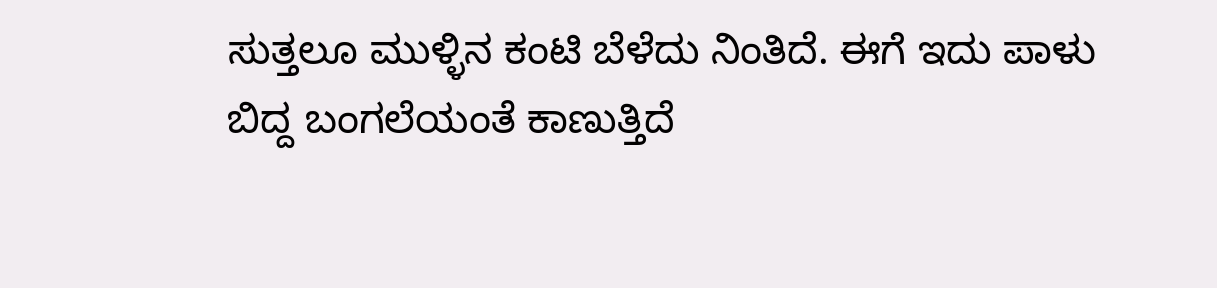ಸುತ್ತಲೂ ಮುಳ್ಳಿನ ಕಂಟಿ ಬೆಳೆದು ನಿಂತಿದೆ. ಈಗೆ ಇದು ಪಾಳು
ಬಿದ್ದ ಬಂಗಲೆಯಂತೆ ಕಾಣುತ್ತಿದೆ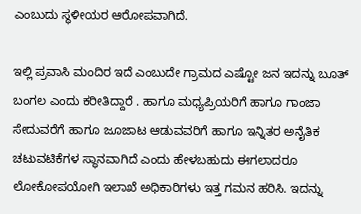ಎಂಬುದು ಸ್ಥಳೀಯರ ಆರೋಪವಾಗಿದೆ.

ಇಲ್ಲಿ ಪ್ರವಾಸಿ ಮಂದಿರ ಇದೆ ಎಂಬುದೇ ಗ್ರಾಮದ ಎಷ್ಟೋ ಜನ ಇದನ್ನು ಬೂತ್ ಬಂಗಲ ಎಂದು ಕರೀತಿದ್ದಾರೆ . ಹಾಗೂ ಮಧ್ಯಪ್ರಿಯರಿಗೆ ಹಾಗೂ ಗಾಂಜಾ ಸೇದುವರೆಗೆ ಹಾಗೂ ಜೂಜಾಟ ಆಡುವವರಿಗೆ ಹಾಗೂ ಇನ್ನಿತರ ಅನೈತಿಕ ಚಟುವಟಿಕೆಗಳ ಸ್ಥಾನವಾಗಿದೆ ಎಂದು ಹೇಳಬಹುದು ಈಗಲಾದರೂ ಲೋಕೋಪಯೋಗಿ ಇಲಾಖೆ ಅಧಿಕಾರಿಗಳು ಇತ್ತ ಗಮನ ಹರಿಸಿ. ಇದನ್ನು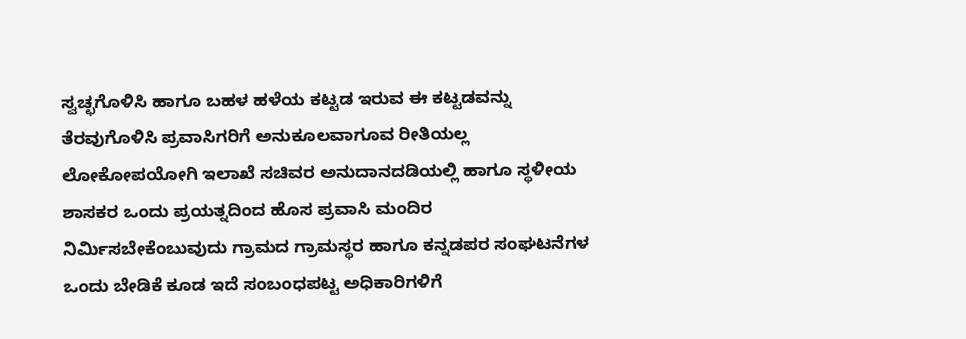ಸ್ವಚ್ಛಗೊಳಿಸಿ ಹಾಗೂ ಬಹಳ ಹಳೆಯ ಕಟ್ಟಡ ಇರುವ ಈ ಕಟ್ಟಡವನ್ನು ತೆರವುಗೊಳಿಸಿ ಪ್ರವಾಸಿಗರಿಗೆ ಅನುಕೂಲವಾಗೂವ ರೀತಿಯಲ್ಲ ಲೋಕೋಪಯೋಗಿ ಇಲಾಖೆ ಸಚಿವರ ಅನುದಾನದಡಿಯಲ್ಲಿ ಹಾಗೂ ಸ್ಥಳೀಯ ಶಾಸಕರ ಒಂದು ಪ್ರಯತ್ನದಿಂದ ಹೊಸ ಪ್ರವಾಸಿ ಮಂದಿರ ನಿರ್ಮಿಸಬೇಕೆಂಬುವುದು ಗ್ರಾಮದ ಗ್ರಾಮಸ್ಥರ ಹಾಗೂ ಕನ್ನಡಪರ ಸಂಘಟನೆಗಳ ಒಂದು ಬೇಡಿಕೆ ಕೂಡ ಇದೆ ಸಂಬಂಧಪಟ್ಟ ಅಧಿಕಾರಿಗಳಿಗೆ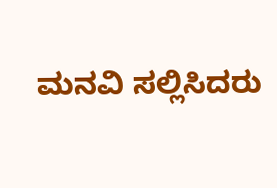ಮನವಿ ಸಲ್ಲಿಸಿದರು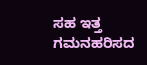ಸಹ ಇತ್ತ ಗಮನಹರಿಸದ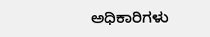ಅಧಿಕಾರಿಗಳು